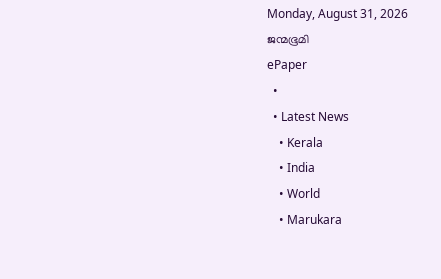Monday, August 31, 2026
ജന്മഭൂമി
ePaper
  •
  • Latest News
    • Kerala
    • India
    • World
    • Marukara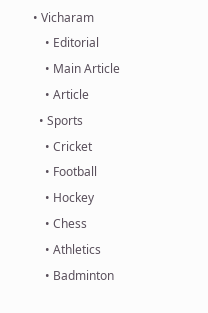• Vicharam
    • Editorial
    • Main Article
    • Article
  • Sports
    • Cricket
    • Football
    • Hockey
    • Chess
    • Athletics
    • Badminton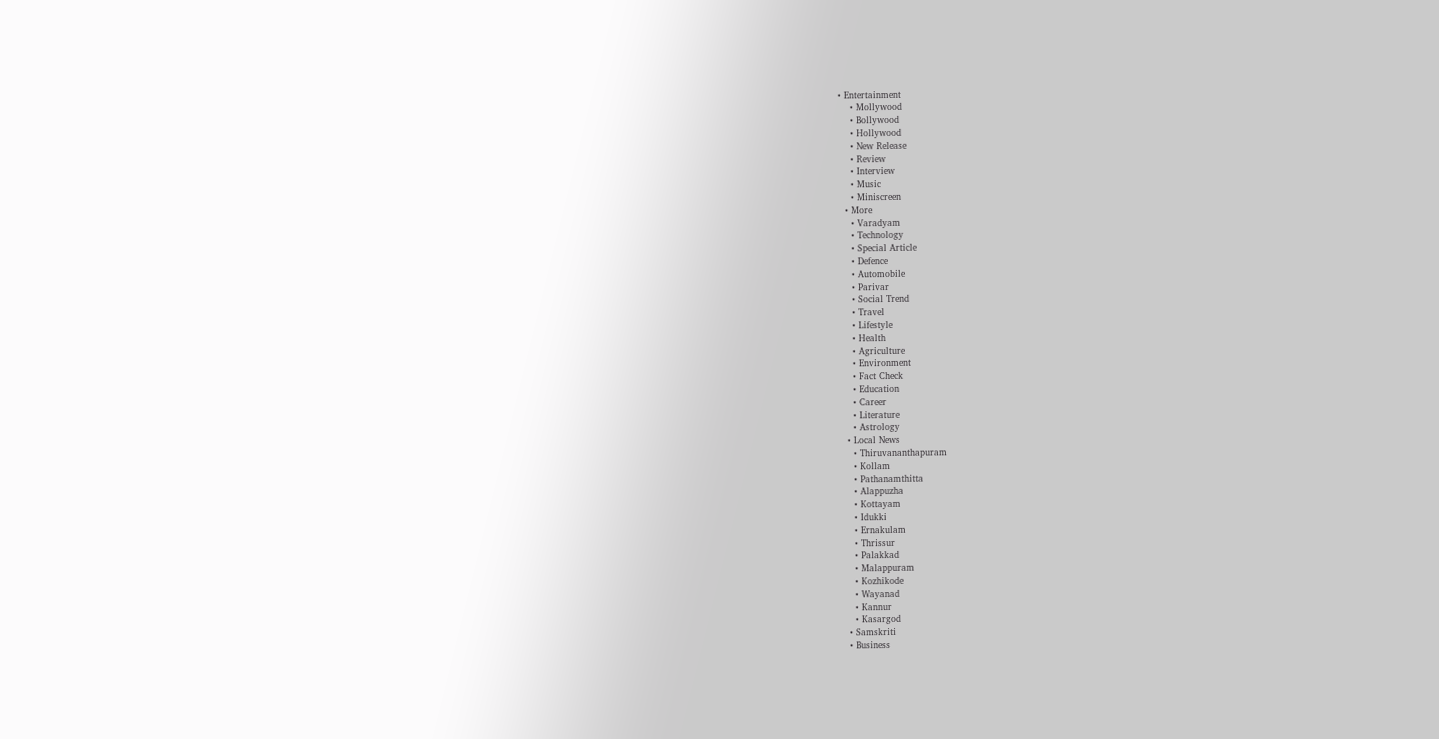• Entertainment
    • Mollywood
    • Bollywood
    • Hollywood
    • New Release
    • Review
    • Interview
    • Music
    • Miniscreen
  • More
    • Varadyam
    • Technology
    • Special Article
    • Defence
    • Automobile
    • Parivar
    • Social Trend
    • Travel
    • Lifestyle
    • Health
    • Agriculture
    • Environment
    • Fact Check
    • Education
    • Career
    • Literature
    • Astrology
  • Local News
    • Thiruvananthapuram
    • Kollam
    • Pathanamthitta
    • Alappuzha
    • Kottayam
    • Idukki
    • Ernakulam
    • Thrissur
    • Palakkad
    • Malappuram
    • Kozhikode
    • Wayanad
    • Kannur
    • Kasargod
  • Samskriti
  • Business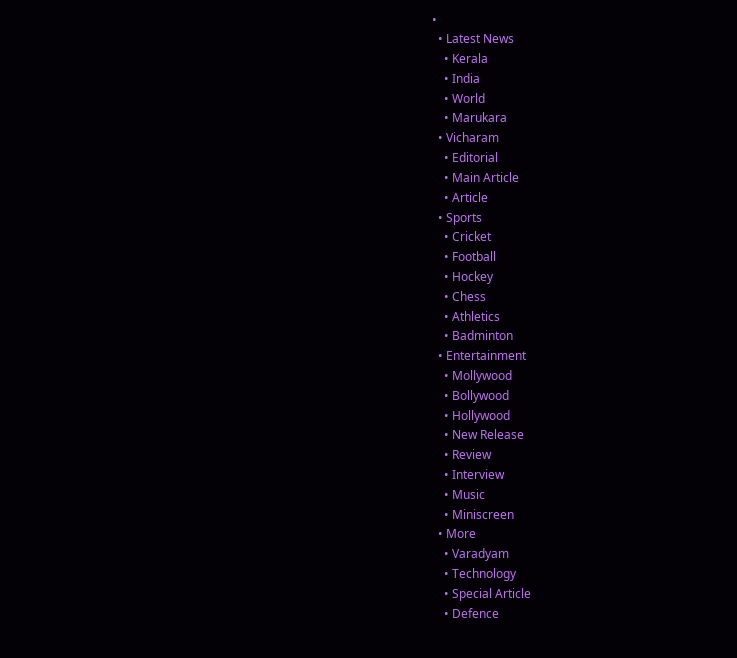•
  • Latest News
    • Kerala
    • India
    • World
    • Marukara
  • Vicharam
    • Editorial
    • Main Article
    • Article
  • Sports
    • Cricket
    • Football
    • Hockey
    • Chess
    • Athletics
    • Badminton
  • Entertainment
    • Mollywood
    • Bollywood
    • Hollywood
    • New Release
    • Review
    • Interview
    • Music
    • Miniscreen
  • More
    • Varadyam
    • Technology
    • Special Article
    • Defence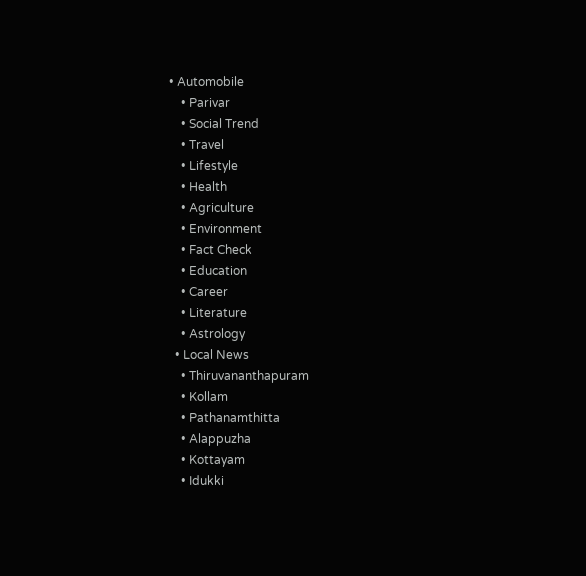• Automobile
    • Parivar
    • Social Trend
    • Travel
    • Lifestyle
    • Health
    • Agriculture
    • Environment
    • Fact Check
    • Education
    • Career
    • Literature
    • Astrology
  • Local News
    • Thiruvananthapuram
    • Kollam
    • Pathanamthitta
    • Alappuzha
    • Kottayam
    • Idukki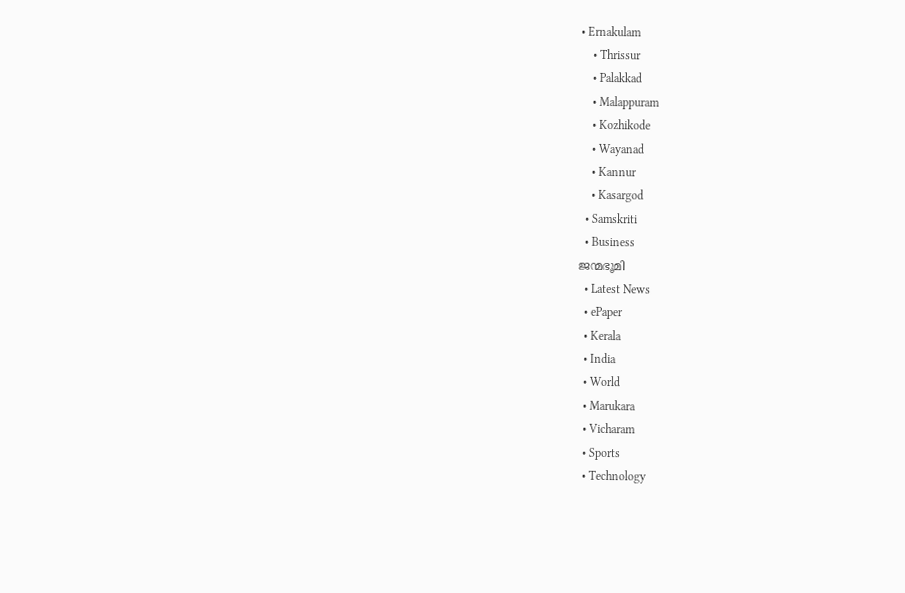• Ernakulam
    • Thrissur
    • Palakkad
    • Malappuram
    • Kozhikode
    • Wayanad
    • Kannur
    • Kasargod
  • Samskriti
  • Business
ജന്മഭൂമി
  • Latest News
  • ePaper
  • Kerala
  • India
  • World
  • Marukara
  • Vicharam
  • Sports
  • Technology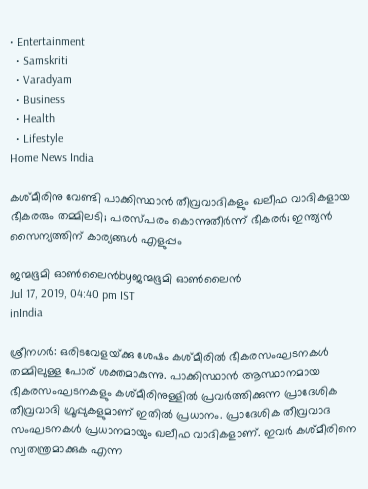• Entertainment
  • Samskriti
  • Varadyam
  • Business
  • Health
  • Lifestyle
Home News India

കശ്മീരിനു വേണ്ടി പാക്കിസ്ഥാന്‍ തീവ്രവാദികളും ഖലീഫ വാദികളായ ഭീകരരും തമ്മിലടി; പരസ്പരം കൊന്നുതീര്‍ന്ന് ഭീകരര്‍; ഇന്ത്യന്‍ സൈന്യത്തിന് കാര്യങ്ങള്‍ എളുപ്പം

ജന്മഭൂമി ഓണ്‍ലൈന്‍byജന്മഭൂമി ഓണ്‍ലൈന്‍
Jul 17, 2019, 04:40 pm IST
inIndia

ശ്രീനഗര്‍: ഒരിടവേളയ്‌ക്കു ശേഷം കശ്മീരില്‍ ഭീകരസംഘടനകള്‍ തമ്മിലുള്ള പോര് ശക്തമാകുന്നു. പാക്കിസ്ഥാന്‍ ആസ്ഥാനമായ ഭീകരസംഘടനകളും കശ്മീരിനുള്ളില്‍ പ്രവര്‍ത്തിക്കുന്ന പ്രാദേശിക തീവ്രവാദി ഗ്രൂപ്പുകളുമാണ് ഇതില്‍ പ്രധാനം. പ്രാദേശിക തീവ്രവാദ സംഘടനകള്‍ പ്രധാനമായും ഖലീഫ വാദികളാണ്. ഇവര്‍ കശ്മീരിനെ സ്വതന്ത്രമാക്കുക എന്ന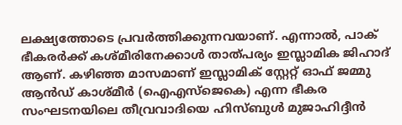ലക്ഷ്യത്തോടെ പ്രവര്‍ത്തിക്കുന്നവയാണ്. എന്നാല്‍, പാക് ഭീകരര്‍ക്ക് കശ്മീരിനേക്കാള്‍ താത്പര്യം ഇസ്ലാമിക ജിഹാദ് ആണ്. കഴിഞ്ഞ മാസമാണ് ഇസ്ലാമിക് സ്റ്റേറ്റ് ഓഫ് ജമ്മു ആന്‍ഡ് കാശ്മീര്‍ (ഐഎസ്‌ജെകെ) എന്ന ഭീകര സംഘടനയിലെ തീവ്രവാദിയെ ഹിസ്ബുള്‍ മുജാഹിദ്ദീന്‍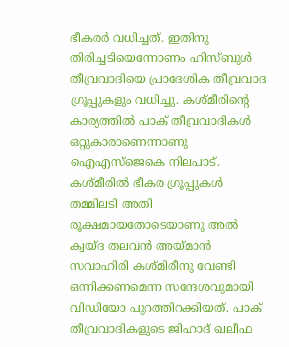ഭീകരര്‍ വധിച്ചത്. ഇതിനു തിരിച്ചടിയെന്നോണം ഹിസ്ബുള്‍ തീവ്രവാദിയെ പ്രാദേശിക തീവ്രവാദ ഗ്രൂപ്പുകളും വധിച്ചു. കശ്മീരിന്റെ കാര്യത്തില്‍ പാക് തീവ്രവാദികള്‍ ഒറ്റുകാരാണെന്നാണു ഐഎസ്‌ജെകെ നിലപാട്. കശ്മീരില്‍ ഭീകര ഗ്രൂപ്പുകള്‍ തമ്മിലടി അതി രൂക്ഷമായതോടെയാണു അല്‍ ക്വയ്ദ തലവന്‍ അയ്‌മാന്‍ സവാഹിരി കശ്മിരീനു വേണ്ടി ഒന്നിക്കണമെന്ന സന്ദേശവുമായി വിഡിയോ പുറത്തിറക്കിയത്. പാക് തീവ്രവാദികളുടെ ജിഹാദ് ഖലീഫ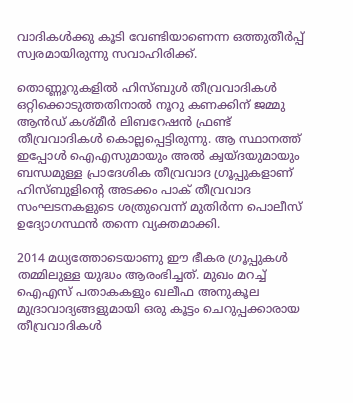വാദികള്‍ക്കു കൂടി വേണ്ടിയാണെന്ന ഒത്തുതീര്‍പ്പ് സ്വരമായിരുന്നു സവാഹിരിക്ക്.

തൊണ്ണൂറുകളില്‍ ഹിസ്ബുള്‍ തീവ്രവാദികള്‍ ഒറ്റിക്കൊടുത്തതിനാല്‍ നൂറു കണക്കിന് ജമ്മു ആന്‍ഡ് കശ്മീര്‍ ലിബറേഷന്‍ ഫ്രണ്ട് തീവ്രവാദികള്‍ കൊല്ലപ്പെട്ടിരുന്നു. ആ സ്ഥാനത്ത് ഇപ്പോള്‍ ഐഎസുമായും അല്‍ ക്വയ്ദയുമായും ബന്ധമുള്ള പ്രാദേശിക തീവ്രവാദ ഗ്രൂപ്പുകളാണ് ഹിസ്ബുളിന്റെ അടക്കം പാക് തീവ്രവാദ സംഘടനകളുടെ ശത്രുവെന്ന് മുതിര്‍ന്ന പൊലീസ് ഉദ്യോഗസ്ഥന്‍ തന്നെ വ്യക്തമാക്കി.

2014 മധ്യത്തോടെയാണു ഈ ഭീകര ഗ്രൂപ്പുകള്‍ തമ്മിലുള്ള യുദ്ധം ആരംഭിച്ചത്. മുഖം മറച്ച് ഐഎസ് പതാകകളും ഖലീഫ അനുകൂല മുദ്രാവാദ്യങ്ങളുമായി ഒരു കൂട്ടം ചെറുപ്പക്കാരായ തീവ്രവാദികള്‍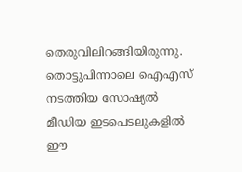തെരുവിലിറങ്ങിയിരുന്നു. തൊട്ടുപിന്നാലെ ഐഎസ് നടത്തിയ സോഷ്യല്‍ മീഡിയ ഇടപെടലുകളില്‍ ഈ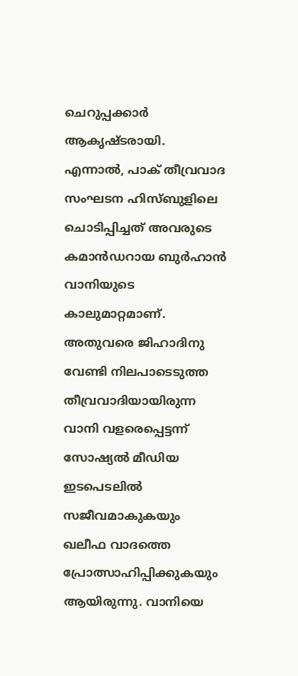ചെറുപ്പക്കാര്‍ ആകൃഷ്ടരായി. എന്നാല്‍, പാക് തീവ്രവാദ സംഘടന ഹിസ്ബുളിലെ ചൊടിപ്പിച്ചത് അവരുടെ കമാന്‍ഡറായ ബുര്‍ഹാന്‍ വാനിയുടെ കാലുമാറ്റമാണ്. അതുവരെ ജിഹാദിനു വേണ്ടി നിലപാടെടുത്ത തീവ്രവാദിയായിരുന്ന വാനി വളരെപ്പെട്ടന്ന് സോഷ്യല്‍ മീഡിയ ഇടപെടലില്‍ സജീവമാകുകയും ഖലീഫ വാദത്തെ പ്രോത്സാഹിപ്പിക്കുകയും ആയിരുന്നു. വാനിയെ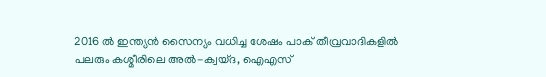2016 ല്‍ ഇന്ത്യന്‍ സൈന്യം വധിച്ച ശേഷം പാക് തീവ്രവാദികളില്‍ പലരും കശ്മീരിലെ അല്‍-ക്വയ്ദ, ഐഎസ്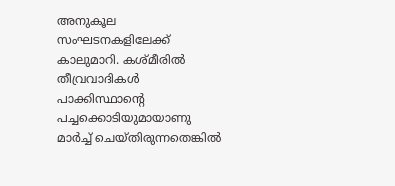അനുകൂല സംഘടനകളിലേക്ക് കാലുമാറി. കശ്മീരില്‍ തീവ്രവാദികള്‍ പാക്കിസ്ഥാന്റെ പച്ചക്കൊടിയുമായാണു മാര്‍ച്ച് ചെയ്തിരുന്നതെങ്കില്‍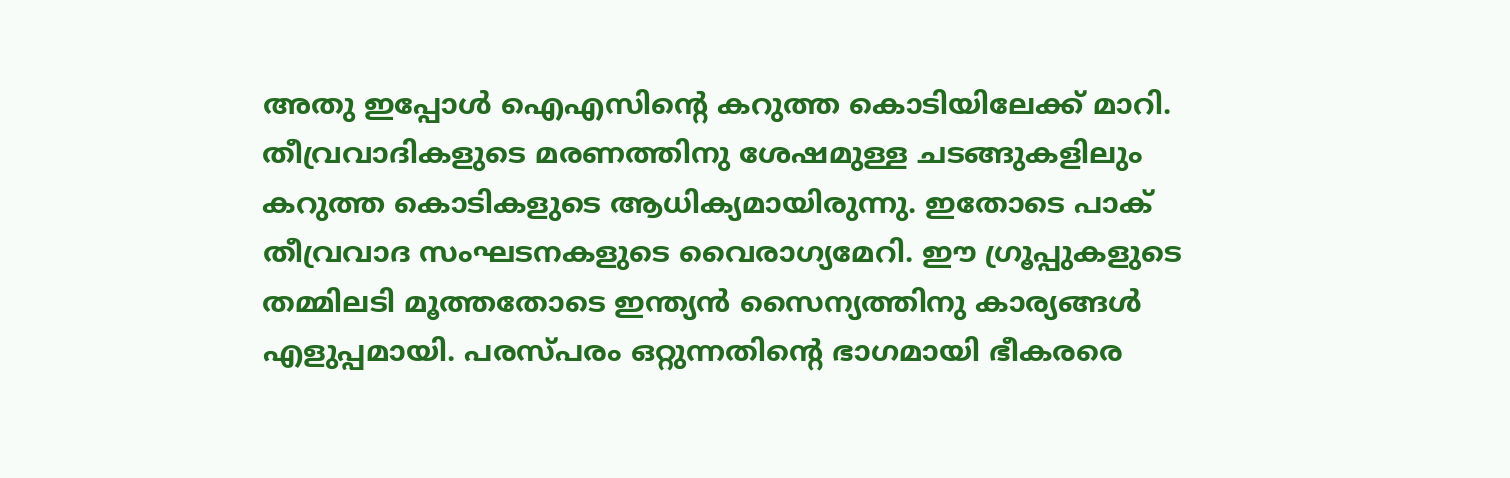അതു ഇപ്പോള്‍ ഐഎസിന്റെ കറുത്ത കൊടിയിലേക്ക് മാറി. തീവ്രവാദികളുടെ മരണത്തിനു ശേഷമുള്ള ചടങ്ങുകളിലും കറുത്ത കൊടികളുടെ ആധിക്യമായിരുന്നു. ഇതോടെ പാക് തീവ്രവാദ സംഘടനകളുടെ വൈരാഗ്യമേറി. ഈ ഗ്രൂപ്പുകളുടെ തമ്മിലടി മൂത്തതോടെ ഇന്ത്യന്‍ സൈന്യത്തിനു കാര്യങ്ങള്‍ എളുപ്പമായി. പരസ്പരം ഒറ്റുന്നതിന്റെ ഭാഗമായി ഭീകരരെ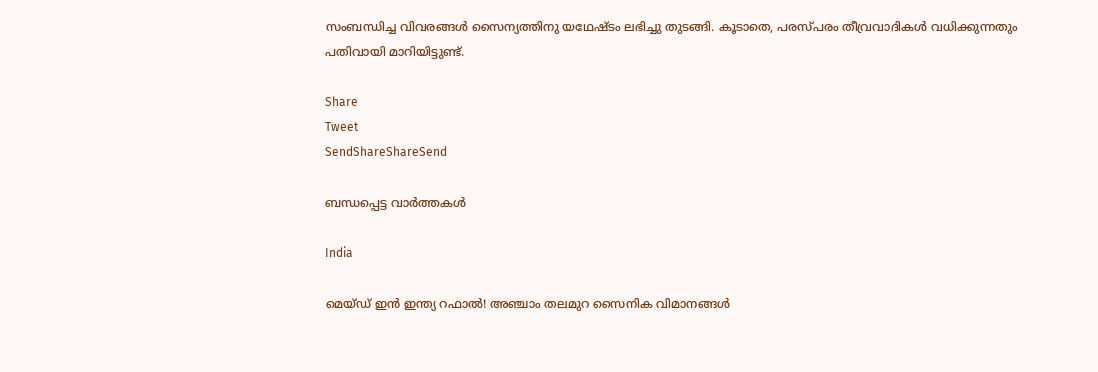സംബന്ധിച്ച വിവരങ്ങള്‍ സൈന്യത്തിനു യഥേഷ്ടം ലഭിച്ചു തുടങ്ങി. കൂടാതെ, പരസ്പരം തീവ്രവാദികള്‍ വധിക്കുന്നതും പതിവായി മാറിയിട്ടുണ്ട്.

Share
Tweet
SendShareShareSend

ബന്ധപ്പെട്ട വാര്‍ത്തകള്‍

India

മെയ്ഡ് ഇന്‍ ഇന്ത്യ റഫാല്‍! അഞ്ചാം തലമുറ സൈനിക വിമാനങ്ങള്‍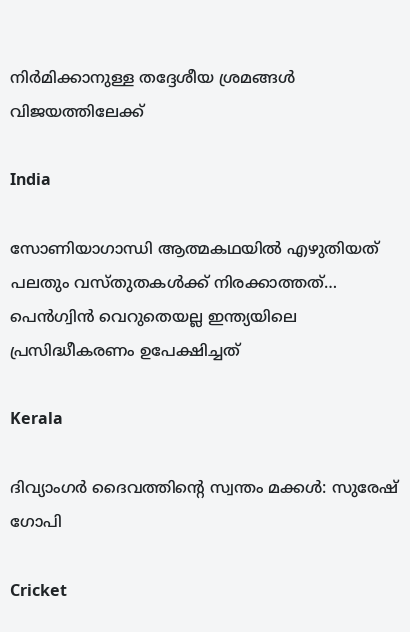നിര്‍മിക്കാനുള്ള തദ്ദേശീയ ശ്രമങ്ങള്‍ വിജയത്തിലേക്ക്

India

സോണിയാഗാന്ധി ആത്മകഥയില്‍ എഴുതിയത് പലതും വസ്തുതകള്‍ക്ക് നിരക്കാത്തത്… പെന്‍ഗ്വിന്‍ വെറുതെയല്ല ഇന്ത്യയിലെ പ്രസിദ്ധീകരണം ഉപേക്ഷിച്ചത്

Kerala

ദിവ്യാംഗര്‍ ദൈവത്തിന്റെ സ്വന്തം മക്കള്‍: സുരേഷ് ഗോപി

Cricket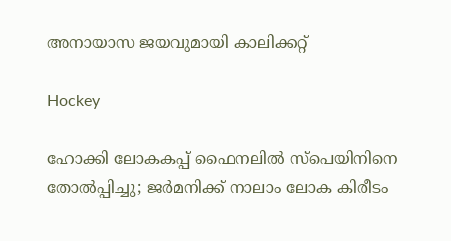അനായാസ ജയവുമായി കാലിക്കറ്റ്

Hockey

ഹോക്കി ലോകകപ്പ് ഫൈനലില്‍ സ്‌പെയിനിനെ തോല്‍പ്പിച്ചു; ജര്‍മനിക്ക് നാലാം ലോക കിരീടം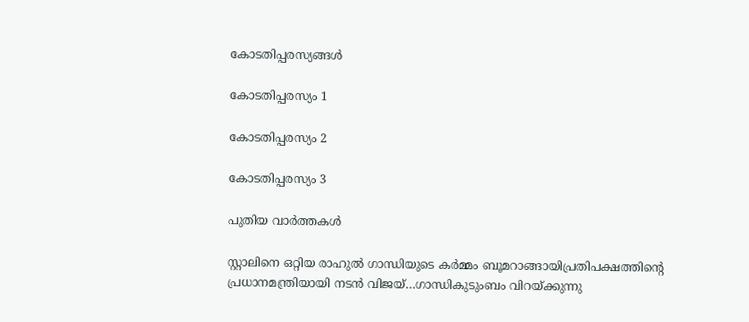കോടതിപ്പരസ്യങ്ങള്‍

കോടതിപ്പരസ്യം 1

കോടതിപ്പരസ്യം 2

കോടതിപ്പരസ്യം 3

പുതിയ വാര്‍ത്തകള്‍

സ്റ്റാലിനെ ഒറ്റിയ രാഹുല്‍ ഗാന്ധിയുടെ കര്‍മ്മം ബൂമറാങ്ങായിപ്രതിപക്ഷത്തിന്റെ പ്രധാനമന്ത്രിയായി നടന്‍ വിജയ്…ഗാന്ധികുടുംബം വിറയ്‌ക്കുന്നു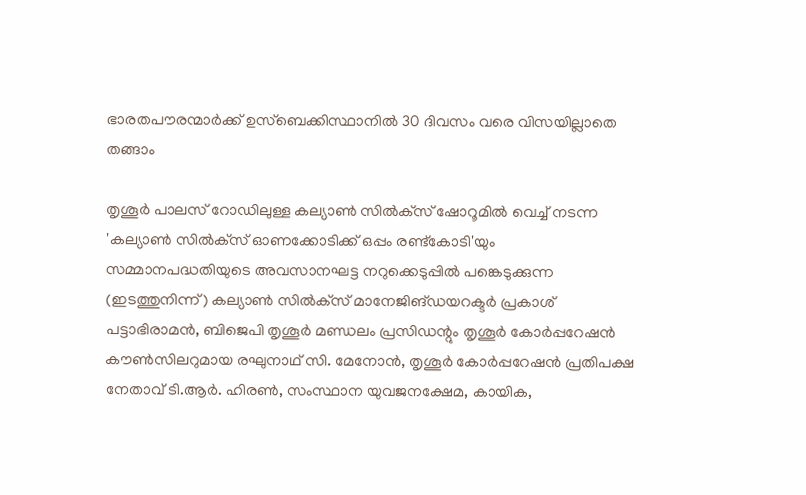ഭാരതപൗരന്മാര്‍ക്ക് ഉസ്ബെക്കിസ്ഥാനില്‍ 30 ദിവസം വരെ വിസയില്ലാതെ തങ്ങാം

തൃശൂര്‍ പാലസ് റോഡിലുള്ള കല്യാണ്‍ സില്‍ക്‌സ് ഷോറൂമില്‍ വെച്ച് നടന്ന 'കല്യാണ്‍ സില്‍ക്‌സ് ഓണക്കോടിക്ക് ഒപ്പം രണ്ട്‌കോടി'യും സമ്മാനപദ്ധതിയുടെ അവസാനഘട്ട നറുക്കെടുപ്പില്‍ പങ്കെടുക്കുന്ന (ഇടത്തുനിന്ന്) കല്യാണ്‍ സില്‍ക്‌സ് മാനേജിങ്ഡയറക്ടര്‍ പ്രകാശ് പട്ടാഭിരാമന്‍, ബിജെപി തൃശൂര്‍ മണ്ഡലം പ്രസിഡന്റും തൃശൂര്‍ കോര്‍പ്പറേഷന്‍ കൗണ്‍സിലറുമായ രഘുനാഥ് സി. മേനോന്‍, തൃശൂര്‍ കോര്‍പ്പറേഷന്‍ പ്രതിപക്ഷ നേതാവ് ടി.ആര്‍. ഹിരണ്‍, സംസ്ഥാന യുവജനക്ഷേമ, കായിക,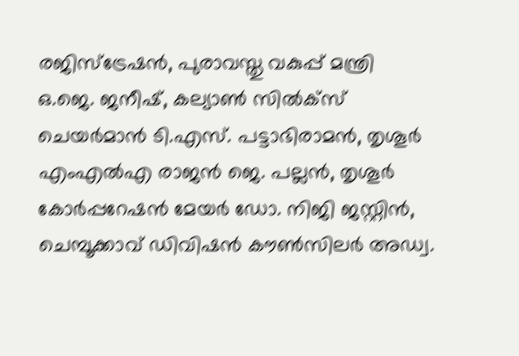രജിസ്‌ട്രേഷന്‍, പുരാവസ്തു വകുപ്പ് മന്ത്രി ഒ.ജെ. ജനീഷ്, കല്യാണ്‍ സില്‍ക്‌സ് ചെയര്‍മാന്‍ ടി.എസ്. പട്ടാഭിരാമന്‍, തൃശൂര്‍ എംഎല്‍എ രാജന്‍ ജെ. പല്ലന്‍, തൃശൂര്‍ കോര്‍പ്പറേഷന്‍ മേയര്‍ ഡോ. നിജി ജസ്റ്റിന്‍, ചെമ്പൂക്കാവ് ഡിവിഷന്‍ കൗണ്‍സിലര്‍ അഡ്വ.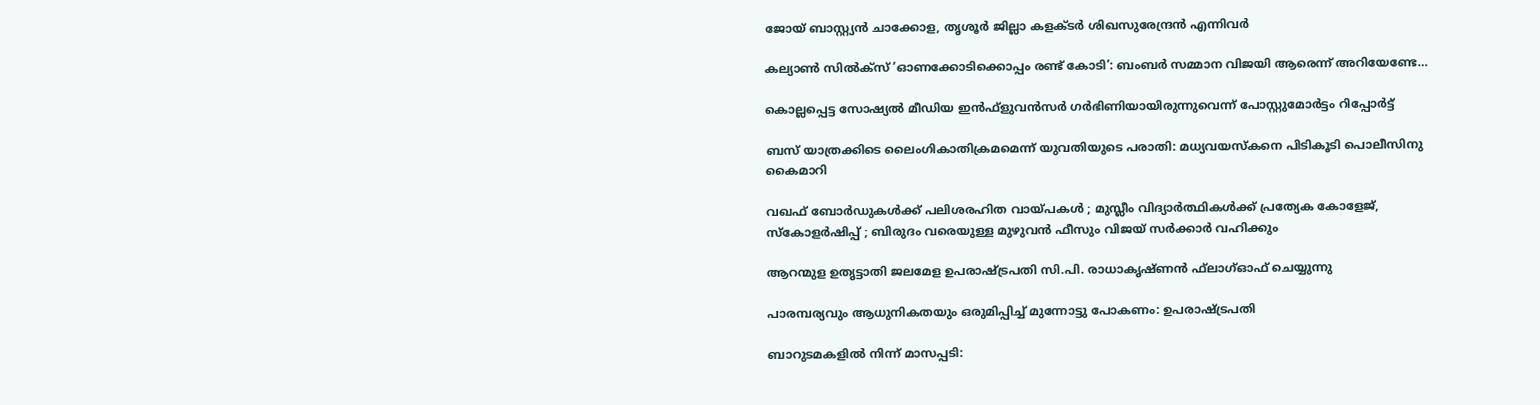ജോയ് ബാസ്റ്റ്യന്‍ ചാക്കോള, തൃശൂര്‍ ജില്ലാ കളക്ടര്‍ ശിഖസുരേന്ദ്രന്‍ എന്നിവര്‍

കല്യാണ്‍ സില്‍ക്‌സ് ‘ഓണക്കോടിക്കൊപ്പം രണ്ട് കോടി’: ബംബര്‍ സമ്മാന വിജയി ആരെന്ന് അറിയേണ്ടേ…

കൊല്ലപ്പെട്ട സോഷ്യല്‍ മീഡിയ ഇന്‍ഫ്‌ളുവന്‍സര്‍ ഗര്‍ഭിണിയായിരുന്നുവെന്ന് പോസ്റ്റുമോര്‍ട്ടം റിപ്പോര്‍ട്ട്

ബസ് യാത്രക്കിടെ ലൈംഗികാതിക്രമമെന്ന് യുവതിയുടെ പരാതി: മധ്യവയസ്‌കനെ പിടികൂടി പൊലീസിനു കൈമാറി

വഖഫ് ബോർഡുകൾക്ക് പലിശരഹിത വായ്‌പകൾ ; മുസ്ലീം വിദ്യാർത്ഥികൾക്ക് പ്രത്യേക കോളേജ്, സ്കോളർഷിപ്പ് ; ബിരുദം വരെയുള്ള മുഴുവൻ ഫീസും വിജയ് സർക്കാർ വഹിക്കും

ആറന്മുള ഉതൃട്ടാതി ജലമേള ഉപരാഷ്ട്രപതി സി.പി. രാധാകൃഷ്ണന്‍ ഫ്‌ലാഗ്ഓഫ് ചെയ്യുന്നു

പാരമ്പര്യവും ആധുനികതയും ഒരുമിപ്പിച്ച് മുന്നോട്ടു പോകണം: ഉപരാഷ്‌ട്രപതി

ബാറുടമകളില്‍ നിന്ന് മാസപ്പടി: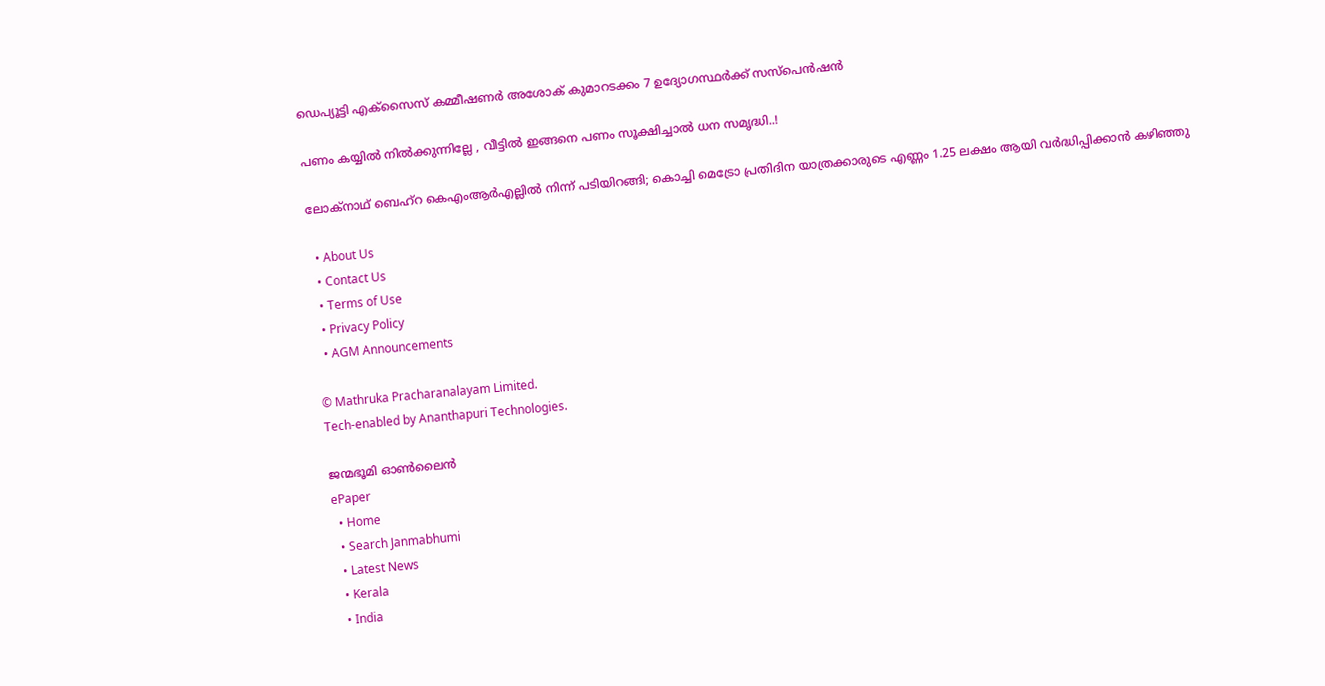ഡെപ്യൂട്ടി എക്‌സൈസ് കമ്മീഷണര്‍ അശോക് കുമാറടക്കം 7 ഉദ്യോഗസ്ഥര്‍ക്ക് സസ്‌പെന്‍ഷന്‍

പണം കയ്യിൽ നിൽക്കുന്നില്ലേ , വീട്ടിൽ ഇങ്ങനെ പണം സൂക്ഷിച്ചാൽ ധന സമൃദ്ധി..!

ലോക്‌നാഥ് ബെഹ്‌റ കെഎംആര്‍എല്ലില്‍ നിന്ന് പടിയിറങ്ങി; കൊച്ചി മെട്രോ പ്രതിദിന യാത്രക്കാരുടെ എണ്ണം 1.25 ലക്ഷം ആയി വര്‍ദ്ധിപ്പിക്കാന്‍ കഴിഞ്ഞു

  • About Us
  • Contact Us
  • Terms of Use
  • Privacy Policy
  • AGM Announcements

© Mathruka Pracharanalayam Limited.
Tech-enabled by Ananthapuri Technologies.

ജന്മഭൂമി ഓണ്‍ലൈന്‍
ePaper
  • Home
  • Search Janmabhumi
  • Latest News
  • Kerala
  • India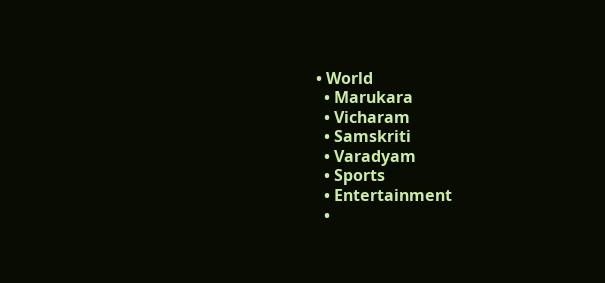• World
  • Marukara
  • Vicharam
  • Samskriti
  • Varadyam
  • Sports
  • Entertainment
  •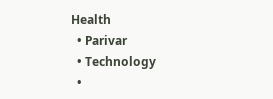Health
  • Parivar
  • Technology
  •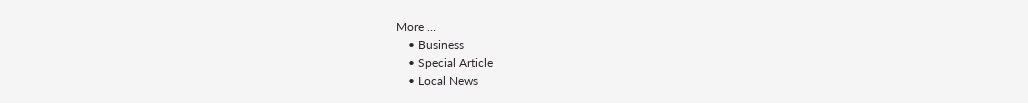More …
    • Business
    • Special Article
    • Local News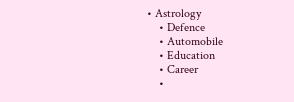• Astrology
    • Defence
    • Automobile
    • Education
    • Career
    •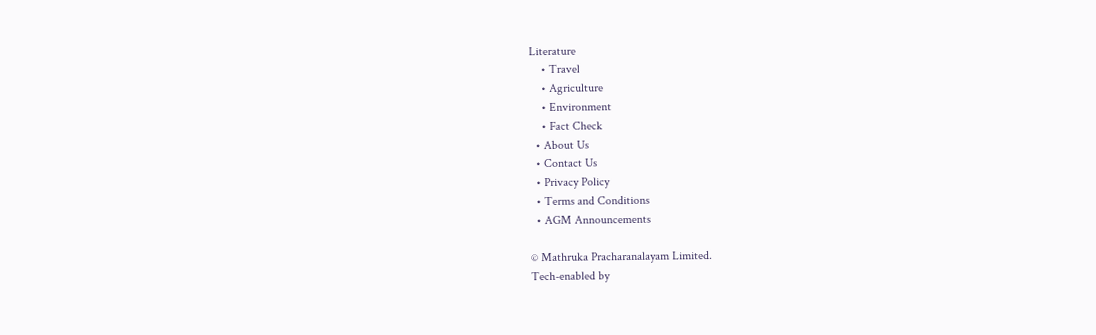Literature
    • Travel
    • Agriculture
    • Environment
    • Fact Check
  • About Us
  • Contact Us
  • Privacy Policy
  • Terms and Conditions
  • AGM Announcements

© Mathruka Pracharanalayam Limited.
Tech-enabled by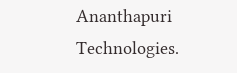Ananthapuri Technologies.